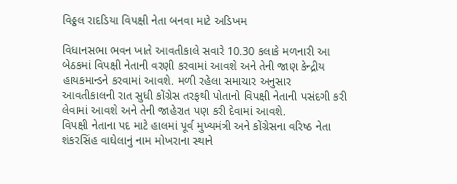વિઠ્ઠલ રાદડિયા વિપક્ષી નેતા બનવા માટે અડિખમ

વિધાનસભા ભવન ખાતે આવતીકાલે સવારે 10.30 કલાકે મળનારી આ બેઠકમાં વિપક્ષી નેતાની વરણી કરવામાં આવશે અને તેની જાણ કેન્દ્રીય હાયકમાન્ડને કરવામાં આવશે. મળી રહેલા સમાચાર અનુસાર આવતીકાલની રાત સુધી કોંગ્રેસ તરફથી પોતાનો વિપક્ષી નેતાની પસંદગી કરી લેવામાં આવશે અને તેની જાહેરાત પણ કરી દેવામાં આવશે.
વિપક્ષી નેતાના પદ માટે હાલમાં પૂર્વ મુખ્યમંત્રી અને કોંગ્રેસના વરિષ્ઠ નેતા શંકરસિંહ વાઘેલાનું નામ મોખરાના સ્થાને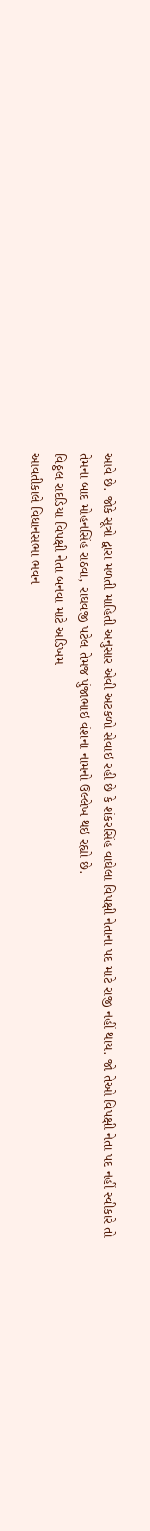આવે છે. જોકે સૂત્રો દ્વારા મળતી માહિતી અનુસાર એવી અટકળો સેવાઇ રહી છે કે શંકરસિંહ વાઘેલા વિપક્ષી નેતાના પદ માટે રાજી નહીં થાય. જો તેઓ વિપક્ષી નેતા પદ નહીં સ્વીકારે તો તેમના બાદ મોહનસિંહ રાઠવા, રાઘવજી પટેલ તેમજ પુંજાભાઇ વંશના નામનો ઉલ્લેખ થઇ રહ્યો છે.
વિઠ્ઠલ રાદડિયા વિપક્ષી નેતા બનવા માટે અડિખમ
આવતીકાલે વિધાનસભા ભવન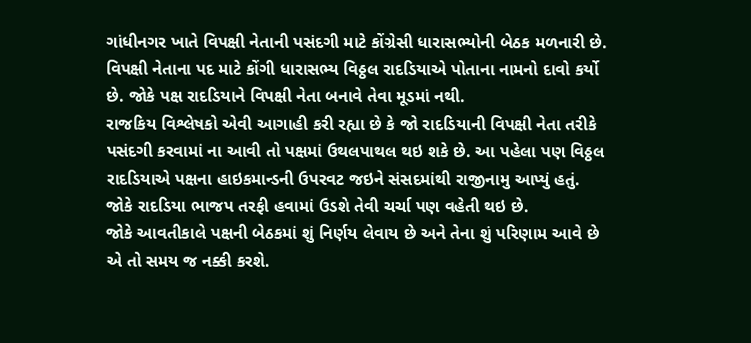ગાંધીનગર ખાતે વિપક્ષી નેતાની પસંદગી માટે કોંગ્રેસી ધારાસભ્યોની બેઠક મળનારી છે. વિપક્ષી નેતાના પદ માટે કોંગી ધારાસભ્ય વિઠ્ઠલ રાદડિયાએ પોતાના નામનો દાવો કર્યો છે. જોકે પક્ષ રાદડિયાને વિપક્ષી નેતા બનાવે તેવા મૂડમાં નથી.
રાજકિય વિશ્લેષકો એવી આગાહી કરી રહ્યા છે કે જો રાદડિયાની વિપક્ષી નેતા તરીકે પસંદગી કરવામાં ના આવી તો પક્ષમાં ઉથલપાથલ થઇ શકે છે. આ પહેલા પણ વિઠ્ઠલ રાદડિયાએ પક્ષના હાઇકમાન્ડની ઉપરવટ જઇને સંસદમાંથી રાજીનામુ આપ્યું હતું. જોકે રાદડિયા ભાજપ તરફી હવામાં ઉડશે તેવી ચર્ચા પણ વહેતી થઇ છે.
જોકે આવતીકાલે પક્ષની બેઠકમાં શું નિર્ણય લેવાય છે અને તેના શું પરિણામ આવે છે એ તો સમય જ નક્કી કરશે.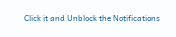Click it and Unblock the Notifications